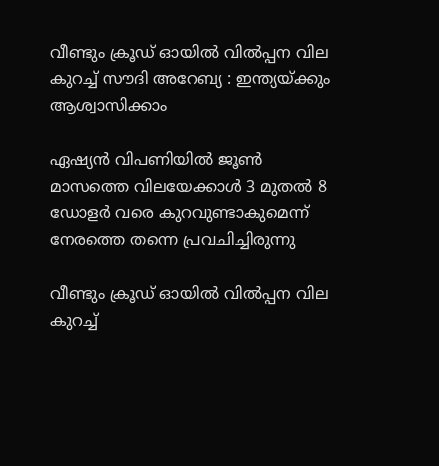വീണ്ടും ക്രൂഡ് ഓയില്‍ വില്‍പ്പന വില കുറച്ച് സൗദി അറേബ്യ : ഇന്ത്യയ്ക്കും ആശ്വാസിക്കാം

ഏഷ്യൻ വിപണിയിൽ ജൂൺ മാസത്തെ വിലയേക്കാൾ 3 മുതൽ 8 ഡോളർ വരെ കുറവുണ്ടാകുമെന്ന് നേരത്തെ തന്നെ പ്രവചിച്ചിരുന്നു

വീണ്ടും ക്രൂഡ് ഓയില്‍ വില്‍പ്പന വില കുറച്ച്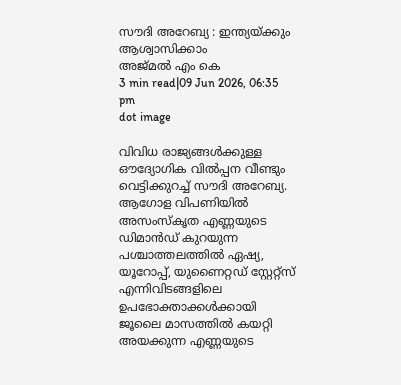സൗദി അറേബ്യ : ഇന്ത്യയ്ക്കും ആശ്വാസിക്കാം
അജ്മല്‍ എം കെ
3 min read|09 Jun 2026, 06:35 pm
dot image

വിവിധ രാജ്യങ്ങൾക്കുള്ള ഔദ്യോഗിക വില്‍പ്പന വീണ്ടും വെട്ടിക്കുറച്ച് സൗദി അറേബ്യ. ആഗോള വിപണിയിൽ അസംസ്‌കൃത എണ്ണയുടെ ഡിമാൻഡ് കുറയുന്ന പശ്ചാത്തലത്തില്‍ ഏഷ്യ, യൂറോപ്പ്, യുണൈറ്റഡ് സ്റ്റേറ്റ്സ് എന്നിവിടങ്ങളിലെ ഉപഭോക്താക്കൾക്കായി ജൂലൈ മാസത്തിൽ കയറ്റി അയക്കുന്ന എണ്ണയുടെ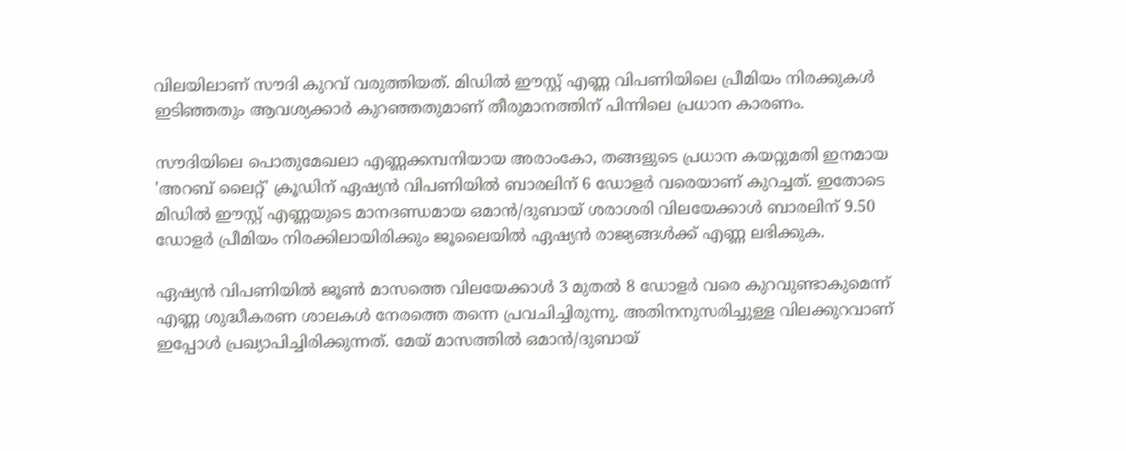വിലയിലാണ് സൗദി കുറവ് വരുത്തിയത്. മിഡിൽ ഈസ്റ്റ് എണ്ണ വിപണിയിലെ പ്രീമിയം നിരക്കുകൾ ഇടിഞ്ഞതും ആവശ്യക്കാർ കുറഞ്ഞതുമാണ് തീരുമാനത്തിന് പിന്നിലെ പ്രധാന കാരണം.

സൗദിയിലെ പൊതുമേഖലാ എണ്ണക്കമ്പനിയായ അരാംകോ, തങ്ങളുടെ പ്രധാന കയറ്റുമതി ഇനമായ 'അറബ് ലൈറ്റ്' ക്രൂഡിന് ഏഷ്യൻ വിപണിയിൽ ബാരലിന് 6 ഡോളർ വരെയാണ് കുറച്ചത്. ഇതോടെ മിഡിൽ ഈസ്റ്റ് എണ്ണയുടെ മാനദണ്ഡമായ ഒമാൻ/ദുബായ് ശരാശരി വിലയേക്കാൾ ബാരലിന് 9.50 ഡോളർ പ്രീമിയം നിരക്കിലായിരിക്കും ജൂലൈയിൽ ഏഷ്യൻ രാജ്യങ്ങൾക്ക് എണ്ണ ലഭിക്കുക.

ഏഷ്യൻ വിപണിയിൽ ജൂൺ മാസത്തെ വിലയേക്കാൾ 3 മുതൽ 8 ഡോളർ വരെ കുറവുണ്ടാകുമെന്ന് എണ്ണ ശുദ്ധീകരണ ശാലകൾ നേരത്തെ തന്നെ പ്രവചിച്ചിരുന്നു. അതിനനുസരിച്ചുള്ള വിലക്കുറവാണ് ഇപ്പോൾ പ്രഖ്യാപിച്ചിരിക്കുന്നത്. മേയ് മാസത്തിൽ ഒമാൻ/ദുബായ്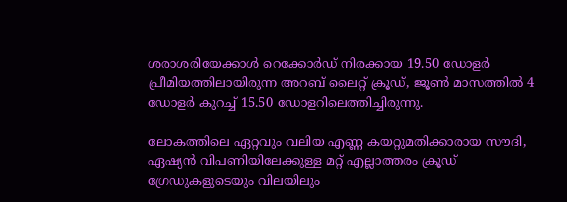ശരാശരിയേക്കാൾ റെക്കോർഡ് നിരക്കായ 19.50 ഡോളർ പ്രീമിയത്തിലായിരുന്ന അറബ് ലൈറ്റ് ക്രൂഡ്, ജൂൺ മാസത്തിൽ 4 ഡോളർ കുറച്ച് 15.50 ഡോളറിലെത്തിച്ചിരുന്നു.

ലോകത്തിലെ ഏറ്റവും വലിയ എണ്ണ കയറ്റുമതിക്കാരായ സൗദി, ഏഷ്യൻ വിപണിയിലേക്കുള്ള മറ്റ് എല്ലാത്തരം ക്രൂഡ് ഗ്രേഡുകളുടെയും വിലയിലും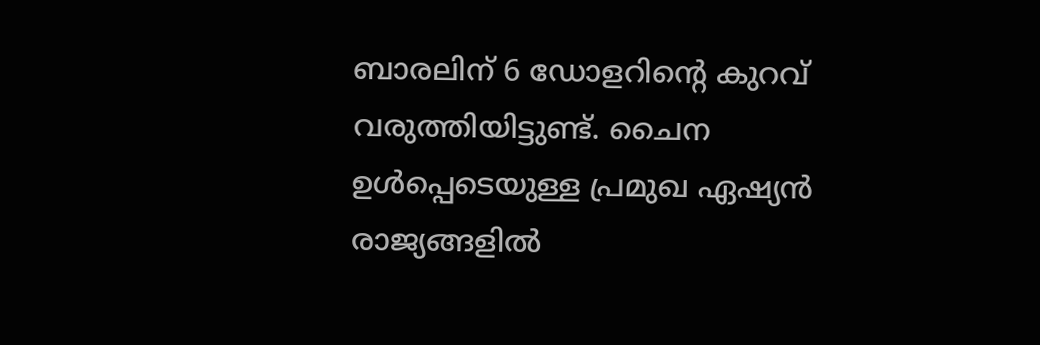ബാരലിന് 6 ഡോളറിന്റെ കുറവ് വരുത്തിയിട്ടുണ്ട്. ചൈന ഉൾപ്പെടെയുള്ള പ്രമുഖ ഏഷ്യൻ രാജ്യങ്ങളിൽ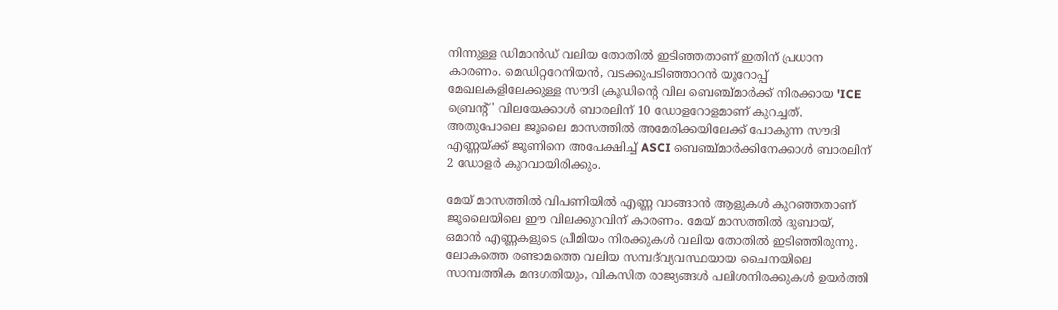നിന്നുള്ള ഡിമാൻഡ് വലിയ തോതിൽ ഇടിഞ്ഞതാണ് ഇതിന് പ്രധാന കാരണം. മെഡിറ്ററേനിയൻ, വടക്കുപടിഞ്ഞാറൻ യൂറോപ്പ് മേഖലകളിലേക്കുള്ള സൗദി ക്രൂഡിന്റെ വില ബെഞ്ച്മാർക്ക് നിരക്കായ 'ICE ബ്രെന്റ്' വിലയേക്കാൾ ബാരലിന് 10 ഡോളറോളമാണ് കുറച്ചത്. അതുപോലെ ജൂലൈ മാസത്തിൽ അമേരിക്കയിലേക്ക് പോകുന്ന സൗദി എണ്ണയ്ക്ക് ജൂണിനെ അപേക്ഷിച്ച് ASCI ബെഞ്ച്മാർക്കിനേക്കാൾ ബാരലിന് 2 ഡോളർ കുറവായിരിക്കും.

മേയ് മാസത്തിൽ വിപണിയിൽ എണ്ണ വാങ്ങാൻ ആളുകൾ കുറഞ്ഞതാണ് ജൂലൈയിലെ ഈ വിലക്കുറവിന് കാരണം. മേയ് മാസത്തിൽ ദുബായ്, ഒമാൻ എണ്ണകളുടെ പ്രീമിയം നിരക്കുകൾ വലിയ തോതിൽ ഇടിഞ്ഞിരുന്നു. ലോകത്തെ രണ്ടാമത്തെ വലിയ സമ്പദ്‌വ്യവസ്ഥയായ ചൈനയിലെ സാമ്പത്തിക മന്ദഗതിയും, വികസിത രാജ്യങ്ങൾ പലിശനിരക്കുകൾ ഉയർത്തി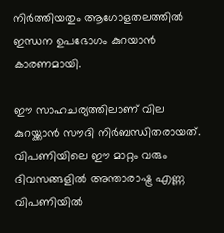നിർത്തിയതും ആഗോളതലത്തിൽ ഇന്ധന ഉപഭോഗം കുറയാൻ കാരണമായി.

ഈ സാഹചര്യത്തിലാണ് വില കുറയ്ക്കാൻ സൗദി നിർബന്ധിതരായത്. വിപണിയിലെ ഈ മാറ്റം വരും ദിവസങ്ങളിൽ അന്താരാഷ്ട്ര എണ്ണ വിപണിയിൽ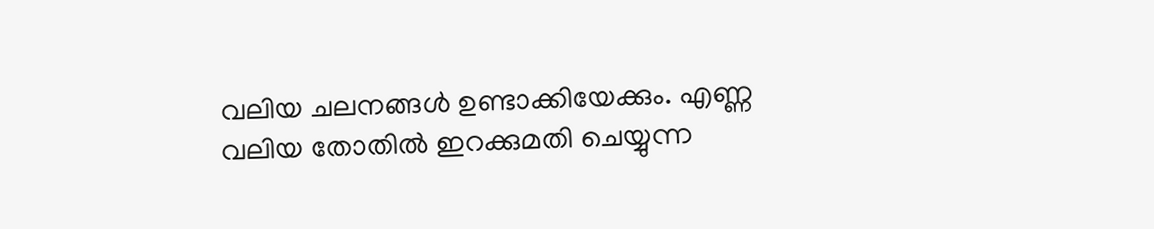വലിയ ചലനങ്ങൾ ഉണ്ടാക്കിയേക്കും. എണ്ണ വലിയ തോതിൽ ഇറക്കുമതി ചെയ്യുന്ന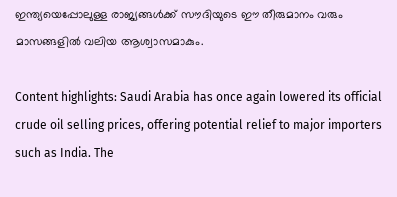ഇന്ത്യയെപ്പോലുള്ള രാജ്യങ്ങൾക്ക് സൗദിയുടെ ഈ തീരുമാനം വരും മാസങ്ങളിൽ വലിയ ആശ്വാസമാകും.

Content highlights: Saudi Arabia has once again lowered its official crude oil selling prices, offering potential relief to major importers such as India. The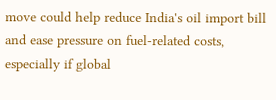move could help reduce India's oil import bill and ease pressure on fuel-related costs, especially if global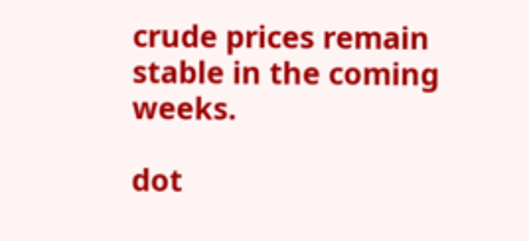crude prices remain stable in the coming weeks.

dot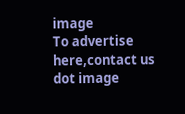image
To advertise here,contact us
dot image